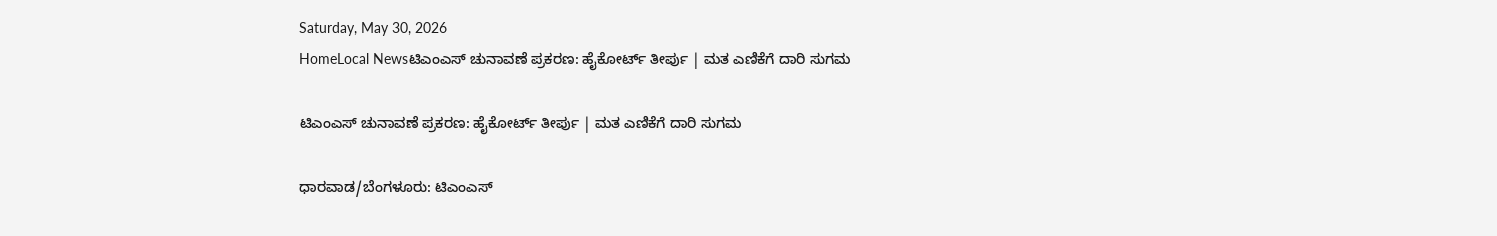Saturday, May 30, 2026
HomeLocal Newsಟಿಎಂಎಸ್ ಚುನಾವಣೆ ಪ್ರಕರಣ: ಹೈಕೋರ್ಟ್ ತೀರ್ಪು | ಮತ ಎಣಿಕೆಗೆ ದಾರಿ ಸುಗಮ

ಟಿಎಂಎಸ್ ಚುನಾವಣೆ ಪ್ರಕರಣ: ಹೈಕೋರ್ಟ್ ತೀರ್ಪು | ಮತ ಎಣಿಕೆಗೆ ದಾರಿ ಸುಗಮ

ಧಾರವಾಡ/ಬೆಂಗಳೂರು: ಟಿಎಂಎಸ್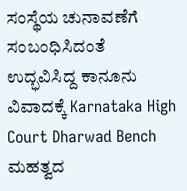ಸಂಸ್ಥೆಯ ಚುನಾವಣೆಗೆ ಸಂಬಂಧಿಸಿದಂತೆ ಉದ್ಭವಿಸಿದ್ದ ಕಾನೂನು ವಿವಾದಕ್ಕೆ Karnataka High Court Dharwad Bench ಮಹತ್ವದ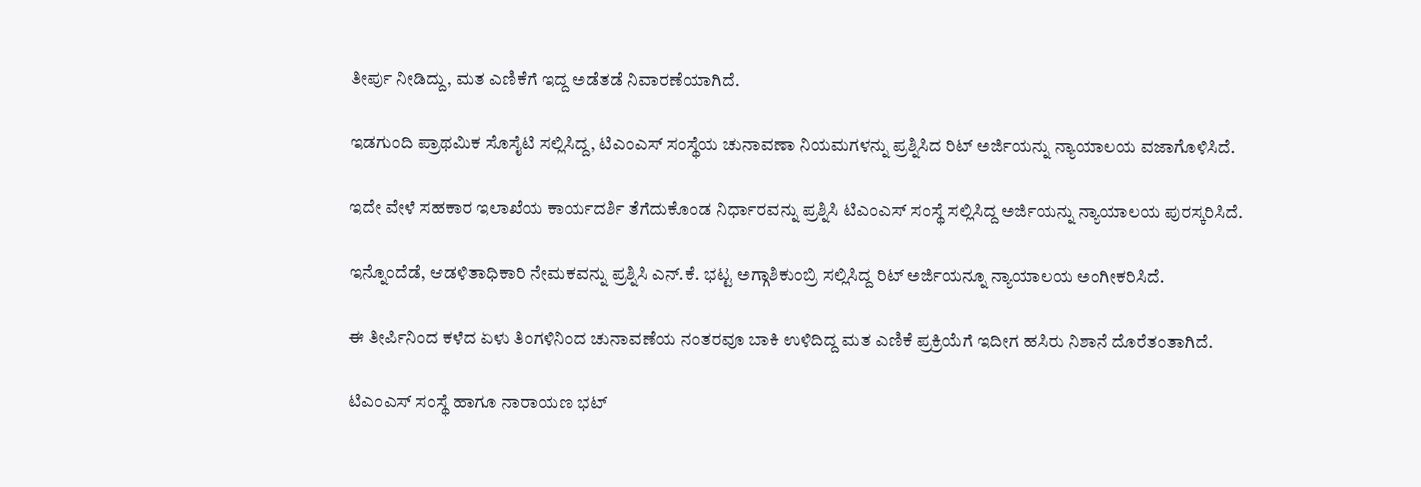ತೀರ್ಪು ನೀಡಿದ್ದು, ಮತ ಎಣಿಕೆಗೆ ಇದ್ದ ಅಡೆತಡೆ ನಿವಾರಣೆಯಾಗಿದೆ.

ಇಡಗುಂದಿ ಪ್ರಾಥಮಿಕ ಸೊಸೈಟಿ ಸಲ್ಲಿಸಿದ್ದ, ಟಿಎಂಎಸ್ ಸಂಸ್ಥೆಯ ಚುನಾವಣಾ ನಿಯಮಗಳನ್ನು ಪ್ರಶ್ನಿಸಿದ ರಿಟ್ ಅರ್ಜಿಯನ್ನು ನ್ಯಾಯಾಲಯ ವಜಾಗೊಳಿಸಿದೆ.

ಇದೇ ವೇಳೆ ಸಹಕಾರ ಇಲಾಖೆಯ ಕಾರ್ಯದರ್ಶಿ ತೆಗೆದುಕೊಂಡ ನಿರ್ಧಾರವನ್ನು ಪ್ರಶ್ನಿಸಿ ಟಿಎಂಎಸ್ ಸಂಸ್ಥೆ ಸಲ್ಲಿಸಿದ್ದ ಅರ್ಜಿಯನ್ನು ನ್ಯಾಯಾಲಯ ಪುರಸ್ಕರಿಸಿದೆ.

ಇನ್ನೊಂದೆಡೆ, ಆಡಳಿತಾಧಿಕಾರಿ ನೇಮಕವನ್ನು ಪ್ರಶ್ನಿಸಿ ಎನ್.ಕೆ. ಭಟ್ಟ ಅಗ್ಗಾಶಿಕುಂಬ್ರಿ ಸಲ್ಲಿಸಿದ್ದ ರಿಟ್ ಅರ್ಜಿಯನ್ನೂ ನ್ಯಾಯಾಲಯ ಅಂಗೀಕರಿಸಿದೆ.

ಈ ತೀರ್ಪಿನಿಂದ ಕಳೆದ ಏಳು ತಿಂಗಳಿನಿಂದ ಚುನಾವಣೆಯ ನಂತರವೂ ಬಾಕಿ ಉಳಿದಿದ್ದ ಮತ ಎಣಿಕೆ ಪ್ರಕ್ರಿಯೆಗೆ ಇದೀಗ ಹಸಿರು ನಿಶಾನೆ ದೊರೆತಂತಾಗಿದೆ.

ಟಿಎಂಎಸ್ ಸಂಸ್ಥೆ ಹಾಗೂ ನಾರಾಯಣ ಭಟ್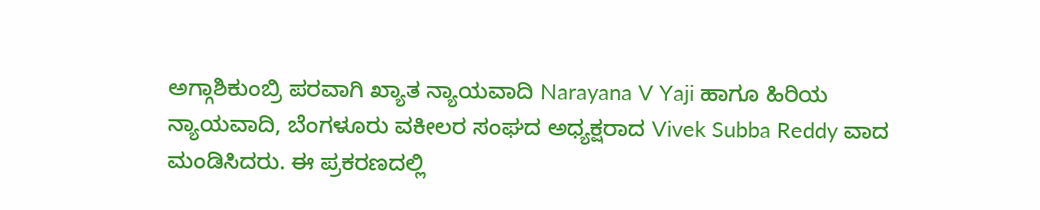ಅಗ್ಗಾಶಿಕುಂಬ್ರಿ ಪರವಾಗಿ ಖ್ಯಾತ ನ್ಯಾಯವಾದಿ Narayana V Yaji ಹಾಗೂ ಹಿರಿಯ ನ್ಯಾಯವಾದಿ, ಬೆಂಗಳೂರು ವಕೀಲರ ಸಂಘದ ಅಧ್ಯಕ್ಷರಾದ Vivek Subba Reddy ವಾದ ಮಂಡಿಸಿದರು. ಈ ಪ್ರಕರಣದಲ್ಲಿ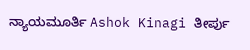ನ್ಯಾಯಮೂರ್ತಿ Ashok Kinagi ತೀರ್ಪು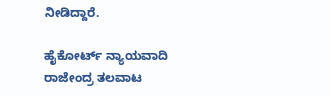ನೀಡಿದ್ದಾರೆ.

ಹೈಕೋರ್ಟ್ ನ್ಯಾಯವಾದಿ ರಾಜೇಂದ್ರ ತಲವಾಟ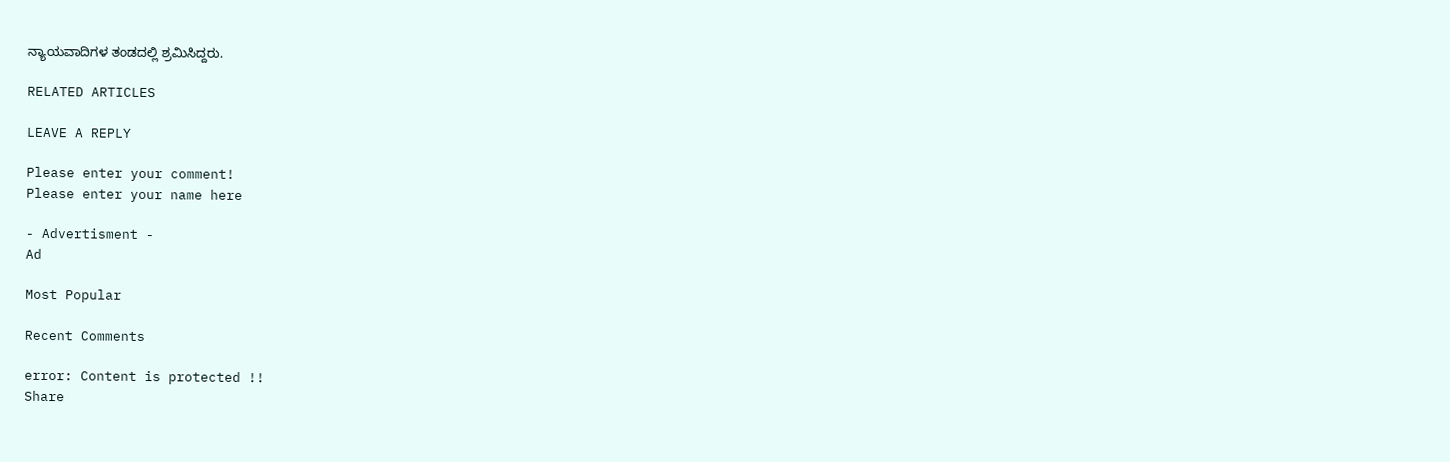ನ್ಯಾಯವಾದಿಗಳ ತಂಡದಲ್ಲಿ ಶ್ರಮಿಸಿದ್ದರು.

RELATED ARTICLES

LEAVE A REPLY

Please enter your comment!
Please enter your name here

- Advertisment -
Ad

Most Popular

Recent Comments

error: Content is protected !!
Share